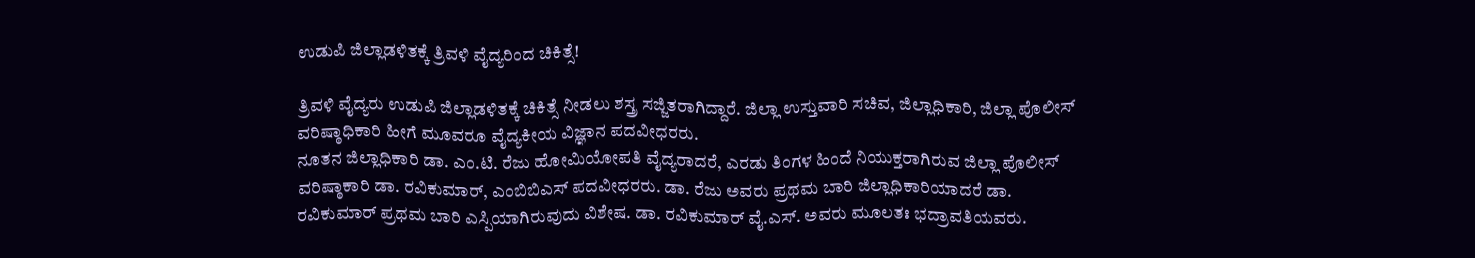ಉಡುಪಿ ಜಿಲ್ಲಾಡಳಿತಕ್ಕೆ ತ್ರಿವಳಿ ವೈದ್ಯರಿಂದ ಚಿಕಿತ್ಸೆ!

ತ್ರಿವಳಿ ವೈದ್ಯರು ಉಡುಪಿ ಜಿಲ್ಲಾಡಳಿತಕ್ಕೆ ಚಿಕಿತ್ಸೆ ನೀಡಲು ಶಸ್ತ್ರ ಸಜ್ಜಿತರಾಗಿದ್ದಾರೆ. ಜಿಲ್ಲಾ ಉಸ್ತುವಾರಿ ಸಚಿವ, ಜಿಲ್ಲಾಧಿಕಾರಿ, ಜಿಲ್ಲಾ ಪೊಲೀಸ್ ವರಿಷ್ಠಾಧಿಕಾರಿ ಹೀಗೆ ಮೂವರೂ ವೈದ್ಯಕೀಯ ವಿಜ್ಞಾನ ಪದವೀಧರರು.
ನೂತನ ಜಿಲ್ಲಾಧಿಕಾರಿ ಡಾ. ಎಂ.ಟಿ. ರೆಜು ಹೋಮಿಯೋಪತಿ ವೈದ್ಯರಾದರೆ, ಎರಡು ತಿಂಗಳ ಹಿಂದೆ ನಿಯುಕ್ತರಾಗಿರುವ ಜಿಲ್ಲಾ ಪೊಲೀಸ್ ವರಿಷ್ಠಾಕಾರಿ ಡಾ. ರವಿಕುಮಾರ್, ಎಂಬಿಬಿಎಸ್ ಪದವೀಧರರು. ಡಾ. ರೆಜು ಅವರು ಪ್ರಥಮ ಬಾರಿ ಜಿಲ್ಲಾಧಿಕಾರಿಯಾದರೆ ಡಾ. ರವಿಕುಮಾರ್ ಪ್ರಥಮ ಬಾರಿ ಎಸ್ಪಿಯಾಗಿರುವುದು ವಿಶೇಷ. ಡಾ. ರವಿಕುಮಾರ್ ವೈ.ಎಸ್. ಅವರು ಮೂಲತಃ ಭದ್ರಾವತಿಯವರು.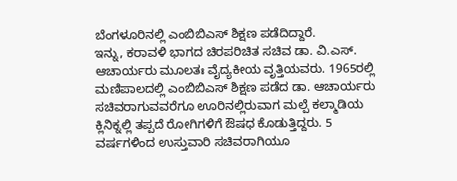ಬೆಂಗಳೂರಿನಲ್ಲಿ ಎಂಬಿಬಿಎಸ್ ಶಿಕ್ಷಣ ಪಡೆದಿದ್ದಾರೆ.
ಇನ್ನು, ಕರಾವಳಿ ಭಾಗದ ಚಿರಪರಿಚಿತ ಸಚಿವ ಡಾ. ವಿ.ಎಸ್. ಆಚಾರ್ಯರು ಮೂಲತಃ ವೈದ್ಯಕೀಯ ವೃತ್ತಿಯವರು. 1965ರಲ್ಲಿ ಮಣಿಪಾಲದಲ್ಲಿ ಎಂಬಿಬಿಎಸ್ ಶಿಕ್ಷಣ ಪಡೆದ ಡಾ. ಆಚಾರ್ಯರು ಸಚಿವರಾಗುವವರೆಗೂ ಊರಿನಲ್ಲಿರುವಾಗ ಮಲ್ಪೆ ಕಲ್ಮಾಡಿಯ ಕ್ಲಿನಿಕ್ನಲ್ಲಿ ತಪ್ಪದೆ ರೋಗಿಗಳಿಗೆ ಔಷಧ ಕೊಡುತ್ತಿದ್ದರು. 5 ವರ್ಷಗಳಿಂದ ಉಸ್ತುವಾರಿ ಸಚಿವರಾಗಿಯೂ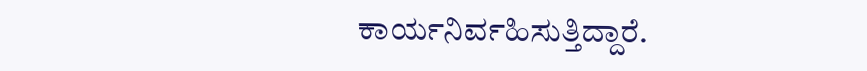ಕಾರ್ಯನಿರ್ವಹಿಸುತ್ತಿದ್ದಾರೆ.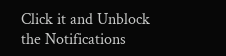Click it and Unblock the Notifications